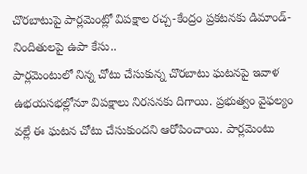చొరబాటుపై పార్లమెంట్లో విపక్షాల రచ్చ-కేంద్రం ప్రకటనకు డిమాండ్-నిందితులపై ఉపా కేసు..
పార్లమెంటులో నిన్న చోటు చేసుకున్న చొరబాటు ఘటనపై ఇవాళ ఉభయసభల్లోనూ విపక్షాలు నిరసనకు దిగాయి. ప్రభుత్వం వైఫల్యం వల్లే ఈ ఘటన చోటు చేసుకుందని ఆరోపించాయి. పార్లమెంటు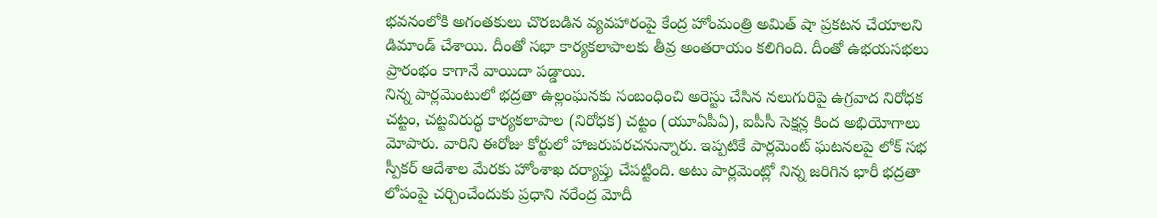భవనంలోకి అగంతకులు చొరబడిన వ్యవహారంపై కేంద్ర హోంమంత్రి అమిత్ షా ప్రకటన చేయాలని డిమాండ్ చేశాయి. దీంతో సభా కార్యకలాపాలకు తీవ్ర అంతరాయం కలిగింది. దీంతో ఉభయసభలు ప్రారంభం కాగానే వాయిదా పడ్డాయి.
నిన్న పార్లమెంటులో భద్రతా ఉల్లంఘనకు సంబంధించి అరెస్టు చేసిన నలుగురిపై ఉగ్రవాద నిరోధక చట్టం, చట్టవిరుద్ధ కార్యకలాపాల (నిరోధక) చట్టం (యూఏపీఏ), ఐపీసీ సెక్షన్ల కింద అభియోగాలు మోపారు. వారిని ఈరోజు కోర్టులో హాజరుపరచనున్నారు. ఇప్పటికే పార్లమెంట్ ఘటనలపై లోక్ సభ స్పీకర్ ఆదేశాల మేరకు హోంశాఖ దర్యాప్తు చేపట్టింది. అటు పార్లమెంట్లో నిన్న జరిగిన భారీ భద్రతా లోపంపై చర్చించేందుకు ప్రధాని నరేంద్ర మోదీ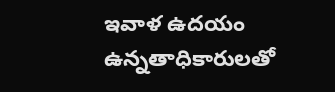ఇవాళ ఉదయం ఉన్నతాధికారులతో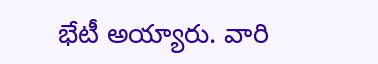భేటీ అయ్యారు. వారి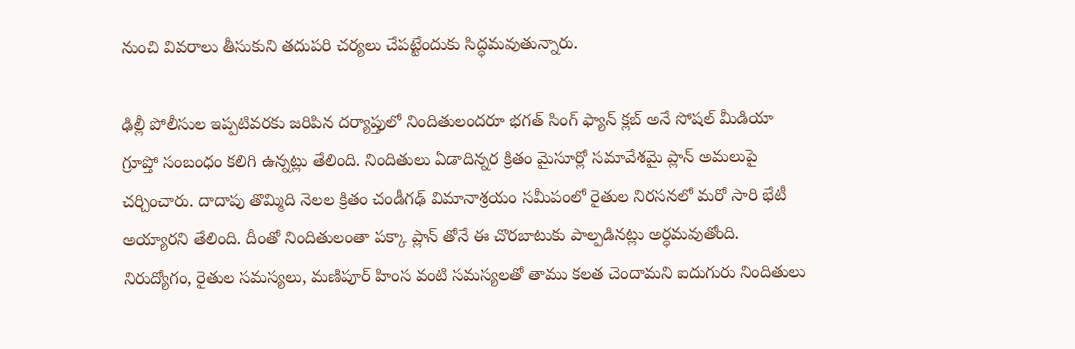నుంచి వివరాలు తీసుకుని తదుపరి చర్యలు చేపట్టేందుకు సిద్ధమవుతున్నారు.

ఢిల్లీ పోలీసుల ఇప్పటివరకు జరిపిన దర్యాప్తులో నిందితులందరూ భగత్ సింగ్ ఫ్యాన్ క్లబ్ అనే సోషల్ మీడియా గ్రూప్తో సంబంధం కలిగి ఉన్నట్లు తేలింది. నిందితులు ఏడాదిన్నర క్రితం మైసూర్లో సమావేశమై ప్లాన్ అమలుపై చర్చించారు. దాదాపు తొమ్మిది నెలల క్రితం చండీగఢ్ విమానాశ్రయం సమీపంలో రైతుల నిరసనలో మరో సారి భేటీ అయ్యారని తేలింది. దీంతో నిందితులంతా పక్కా ప్లాన్ తోనే ఈ చొరబాటుకు పాల్పడినట్లు అర్ధమవుతోంది.
నిరుద్యోగం, రైతుల సమస్యలు, మణిపూర్ హింస వంటి సమస్యలతో తాము కలత చెందామని ఐదుగురు నిందితులు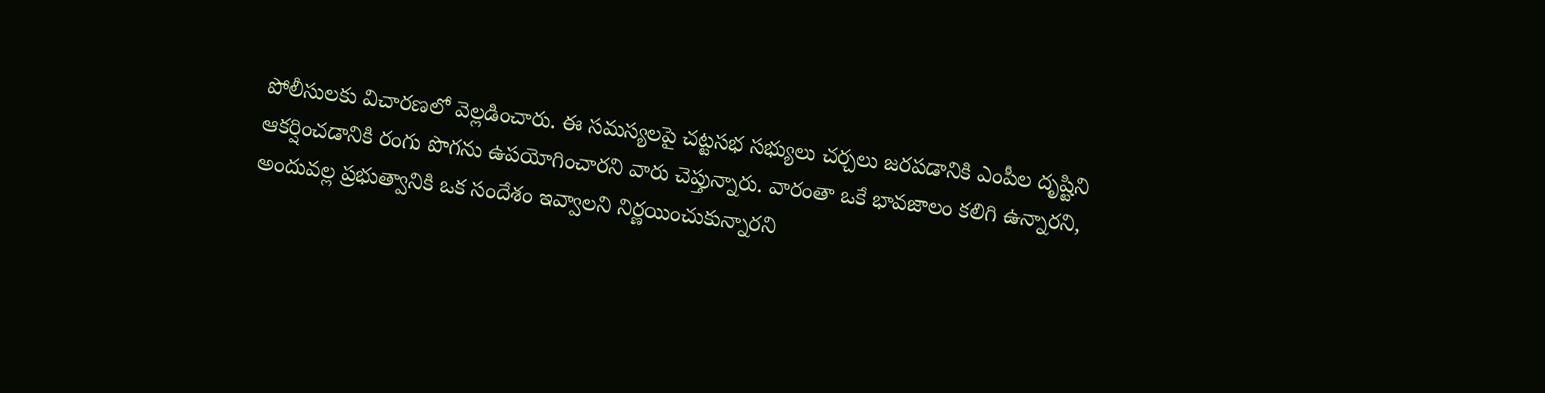పోలీసులకు విచారణలో వెల్లడించారు. ఈ సమస్యలపై చట్టసభ సభ్యులు చర్చలు జరపడానికి ఎంపీల దృష్టిని ఆకర్షించడానికి రంగు పొగను ఉపయోగించారని వారు చెప్తున్నారు. వారంతా ఒకే భావజాలం కలిగి ఉన్నారని, అందువల్ల ప్రభుత్వానికి ఒక సందేశం ఇవ్వాలని నిర్ణయించుకున్నారని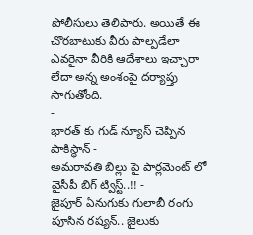పోలీసులు తెలిపారు. అయితే ఈ చొరబాటుకు వీరు పాల్పడేలా ఎవరైనా వీరికి ఆదేశాలు ఇచ్చారా లేదా అన్న అంశంపై దర్యాప్తు సాగుతోంది.
-
భారత్ కు గుడ్ న్యూస్ చెప్పిన పాకిస్థాన్ -
అమరావతి బిల్లు పై పార్లమెంట్ లో వైసీపీ బిగ్ ట్విస్ట్..!! -
జైపూర్ ఏనుగుకు గులాబీ రంగు పూసిన రష్యన్.. జైలుకు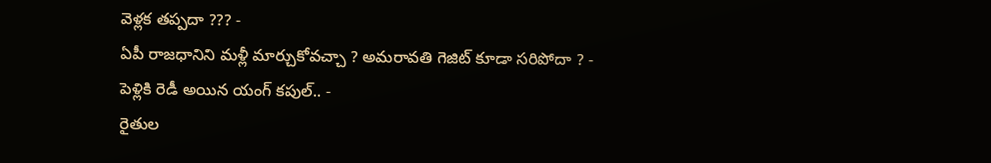వెళ్లక తప్పదా ??? -
ఏపీ రాజధానిని మళ్లీ మార్చుకోవచ్చా ? అమరావతి గెజిట్ కూడా సరిపోదా ? -
పెళ్లికి రెడీ అయిన యంగ్ కపుల్.. -
రైతుల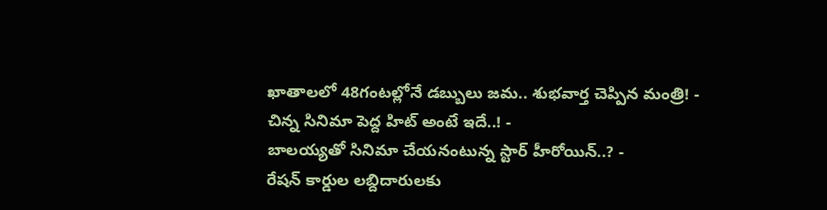ఖాతాలలో 48గంటల్లోనే డబ్బులు జమ.. శుభవార్త చెప్పిన మంత్రి! -
చిన్న సినిమా పెద్ద హిట్ అంటే ఇదే..! -
బాలయ్యతో సినిమా చేయనంటున్న స్టార్ హీరోయిన్..? -
రేషన్ కార్డుల లబ్దిదారులకు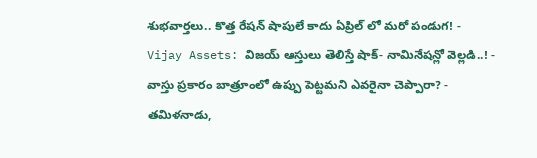శుభవార్తలు.. కొత్త రేషన్ షాపులే కాదు ఏప్రిల్ లో మరో పండుగ! -
Vijay Assets: విజయ్ ఆస్తులు తెలిస్తే షాక్- నామినేషన్లో వెల్లడి..! -
వాస్తు ప్రకారం బాత్రూంలో ఉప్పు పెట్టమని ఎవరైనా చెప్పారా? -
తమిళనాడు,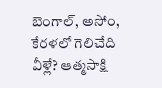బెంగాల్, అసోం, కేరళలో గెలిచేది వీళ్లే? ఆత్మసాక్షి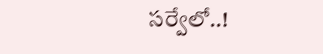సర్వేలో..!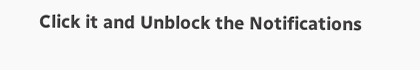Click it and Unblock the Notifications